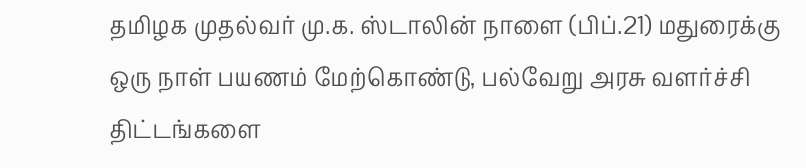தமிழக முதல்வர் மு.க. ஸ்டாலின் நாளை (பிப்.21) மதுரைக்கு ஒரு நாள் பயணம் மேற்கொண்டு, பல்வேறு அரசு வளர்ச்சி திட்டங்களை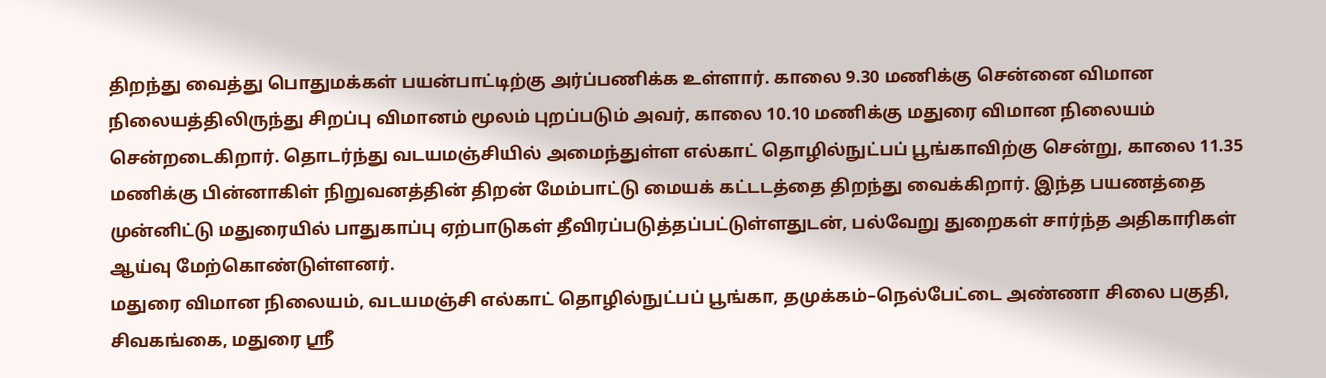திறந்து வைத்து பொதுமக்கள் பயன்பாட்டிற்கு அர்ப்பணிக்க உள்ளார். காலை 9.30 மணிக்கு சென்னை விமான நிலையத்திலிருந்து சிறப்பு விமானம் மூலம் புறப்படும் அவர், காலை 10.10 மணிக்கு மதுரை விமான நிலையம் சென்றடைகிறார். தொடர்ந்து வடயமஞ்சியில் அமைந்துள்ள எல்காட் தொழில்நுட்பப் பூங்காவிற்கு சென்று, காலை 11.35 மணிக்கு பின்னாகிள் நிறுவனத்தின் திறன் மேம்பாட்டு மையக் கட்டடத்தை திறந்து வைக்கிறார். இந்த பயணத்தை முன்னிட்டு மதுரையில் பாதுகாப்பு ஏற்பாடுகள் தீவிரப்படுத்தப்பட்டுள்ளதுடன், பல்வேறு துறைகள் சார்ந்த அதிகாரிகள் ஆய்வு மேற்கொண்டுள்ளனர்.
மதுரை விமான நிலையம், வடயமஞ்சி எல்காட் தொழில்நுட்பப் பூங்கா, தமுக்கம்–நெல்பேட்டை அண்ணா சிலை பகுதி, சிவகங்கை, மதுரை ஸ்ரீ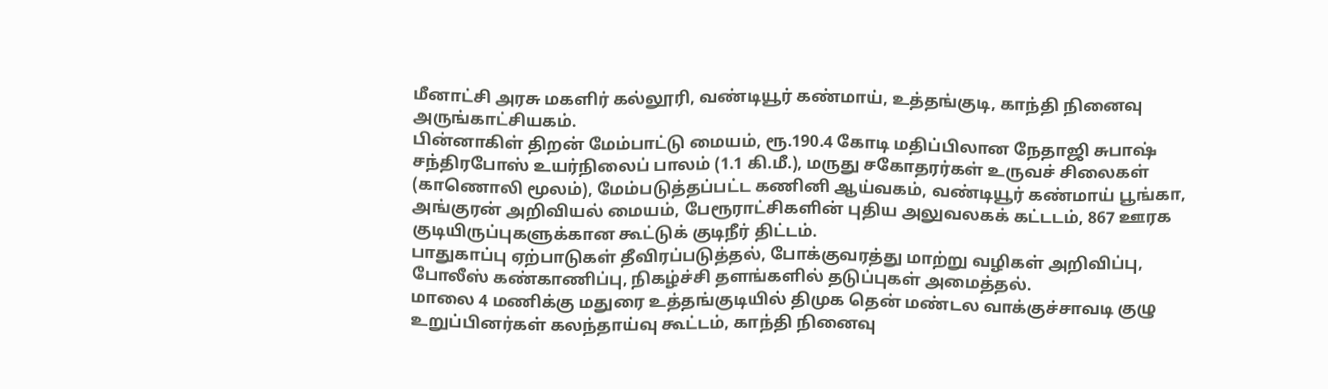மீனாட்சி அரசு மகளிர் கல்லூரி, வண்டியூர் கண்மாய், உத்தங்குடி, காந்தி நினைவு அருங்காட்சியகம்.
பின்னாகிள் திறன் மேம்பாட்டு மையம், ரூ.190.4 கோடி மதிப்பிலான நேதாஜி சுபாஷ் சந்திரபோஸ் உயர்நிலைப் பாலம் (1.1 கி.மீ.), மருது சகோதரர்கள் உருவச் சிலைகள் (காணொலி மூலம்), மேம்படுத்தப்பட்ட கணினி ஆய்வகம், வண்டியூர் கண்மாய் பூங்கா, அங்குரன் அறிவியல் மையம், பேரூராட்சிகளின் புதிய அலுவலகக் கட்டடம், 867 ஊரக குடியிருப்புகளுக்கான கூட்டுக் குடிநீர் திட்டம்.
பாதுகாப்பு ஏற்பாடுகள் தீவிரப்படுத்தல், போக்குவரத்து மாற்று வழிகள் அறிவிப்பு, போலீஸ் கண்காணிப்பு, நிகழ்ச்சி தளங்களில் தடுப்புகள் அமைத்தல்.
மாலை 4 மணிக்கு மதுரை உத்தங்குடியில் திமுக தென் மண்டல வாக்குச்சாவடி குழு உறுப்பினர்கள் கலந்தாய்வு கூட்டம், காந்தி நினைவு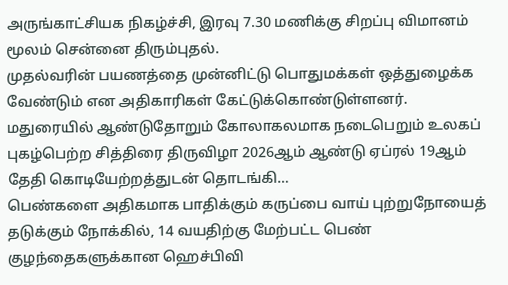அருங்காட்சியக நிகழ்ச்சி, இரவு 7.30 மணிக்கு சிறப்பு விமானம் மூலம் சென்னை திரும்புதல்.
முதல்வரின் பயணத்தை முன்னிட்டு பொதுமக்கள் ஒத்துழைக்க வேண்டும் என அதிகாரிகள் கேட்டுக்கொண்டுள்ளனர்.
மதுரையில் ஆண்டுதோறும் கோலாகலமாக நடைபெறும் உலகப் புகழ்பெற்ற சித்திரை திருவிழா 2026ஆம் ஆண்டு ஏப்ரல் 19ஆம் தேதி கொடியேற்றத்துடன் தொடங்கி…
பெண்களை அதிகமாக பாதிக்கும் கருப்பை வாய் புற்றுநோயைத் தடுக்கும் நோக்கில், 14 வயதிற்கு மேற்பட்ட பெண் குழந்தைகளுக்கான ஹெச்பிவி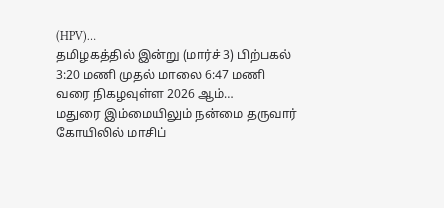(HPV)…
தமிழகத்தில் இன்று (மார்ச் 3) பிற்பகல் 3:20 மணி முதல் மாலை 6:47 மணி வரை நிகழவுள்ள 2026 ஆம்…
மதுரை இம்மையிலும் நன்மை தருவார் கோயிலில் மாசிப்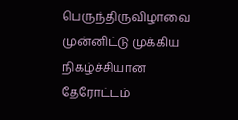பெருந்திருவிழாவை முன்னிட்டு முக்கிய நிகழ்ச்சியான தேரோட்டம்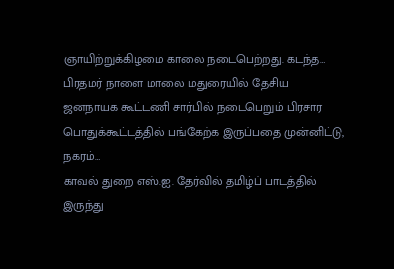ஞாயிற்றுக்கிழமை காலை நடைபெற்றது. கடந்த…
பிரதமர் நாளை மாலை மதுரையில் தேசிய ஜனநாயக கூட்டணி சார்பில் நடைபெறும் பிரசார பொதுக்கூட்டத்தில் பங்கேற்க இருப்பதை முன்னிட்டு, நகரம்…
காவல் துறை எஸ்.ஐ. தேர்வில் தமிழ்ப் பாடத்தில் இருந்து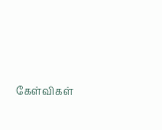கேள்விகள்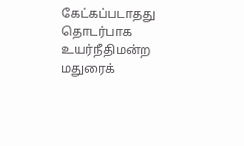கேட்கப்படாதது தொடர்பாக உயர்நீதிமன்ற மதுரைக்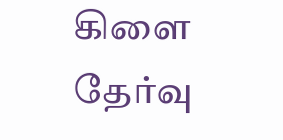கிளை தேர்வு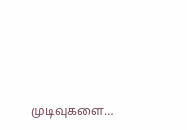முடிவுகளை…